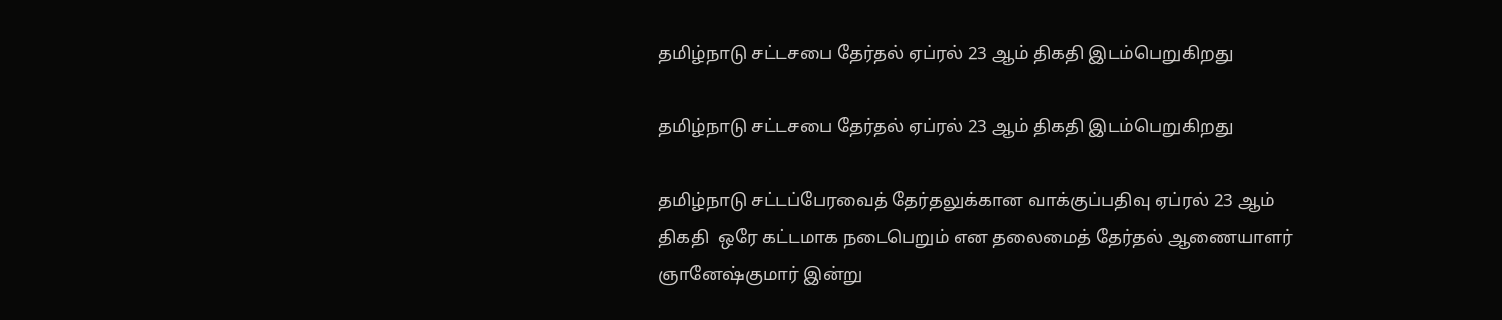தமிழ்நாடு சட்டசபை தேர்தல் ஏப்ரல் 23 ஆம் திகதி இடம்பெறுகிறது

தமிழ்நாடு சட்டசபை தேர்தல் ஏப்ரல் 23 ஆம் திகதி இடம்பெறுகிறது

தமிழ்நாடு சட்டப்பேரவைத் தேர்தலுக்கான வாக்குப்பதிவு ஏப்ரல் 23 ஆம் திகதி  ஒரே கட்டமாக நடைபெறும் என தலைமைத் தேர்தல் ஆணையாளர்  ஞானேஷ்குமார் இன்று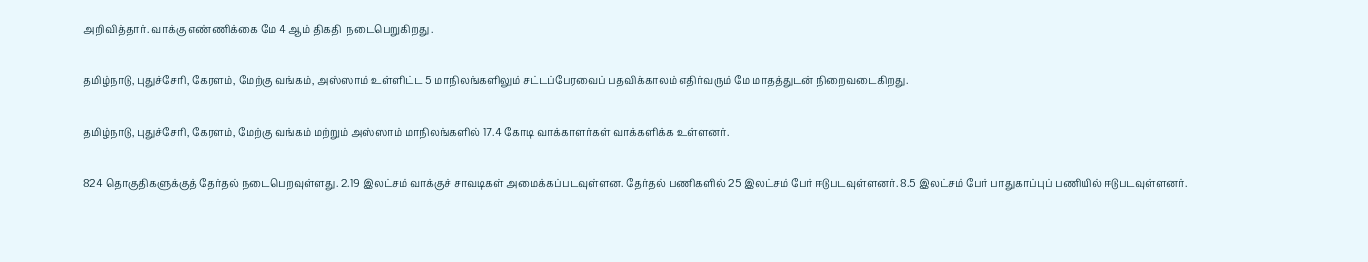அறிவித்தார். வாக்கு எண்ணிக்கை மே 4 ஆம் திகதி  நடைபெறுகிறது .

தமிழ்நாடு, புதுச்சேரி, கேரளம், மேற்கு வங்கம், அஸ்ஸாம் உள்ளிட்ட 5 மாநிலங்களிலும் சட்டப்பேரவைப் பதவிக்காலம் எதிர்வரும் மே மாதத்துடன் நிறைவடைகிறது.

தமிழ்நாடு, புதுச்சேரி, கேரளம், மேற்கு வங்கம் மற்றும் அஸ்ஸாம் மாநிலங்களில் 17.4 கோடி வாக்காளர்கள் வாக்களிக்க உள்ளனர்.

824 தொகுதிகளுக்குத் தேர்தல் நடைபெறவுள்ளது. 2.19 இலட்சம் வாக்குச் சாவடிகள் அமைக்கப்படவுள்ளன. தேர்தல் பணிகளில் 25 இலட்சம் பேர் ஈடுபடவுள்ளனர். 8.5 இலட்சம் பேர் பாதுகாப்புப் பணியில் ஈடுபடவுள்ளனர்.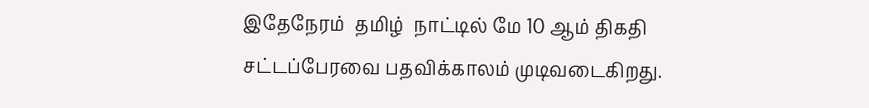இதேநேரம்  தமிழ்  நாட்டில் மே 10 ஆம் திகதி  சட்டப்பேரவை பதவிக்காலம் முடிவடைகிறது.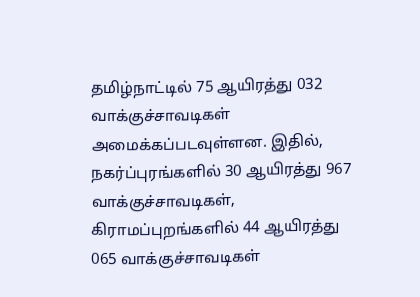தமிழ்நாட்டில் 75 ஆயிரத்து 032 வாக்குச்சாவடிகள் அமைக்கப்படவுள்ளன. இதில், நகர்ப்புரங்களில் 30 ஆயிரத்து 967 வாக்குச்சாவடிகள், கிராமப்புறங்களில் 44 ஆயிரத்து  065 வாக்குச்சாவடிகள்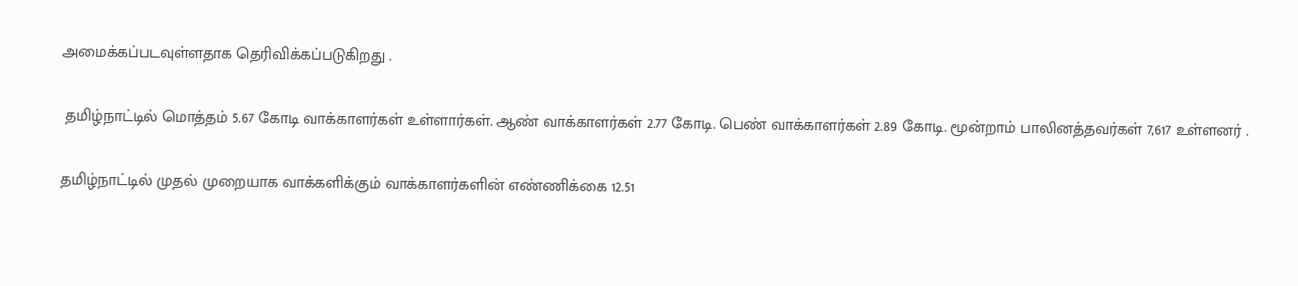அமைக்கப்படவுள்ளதாக தெரிவிக்கப்படுகிறது .

 தமிழ்நாட்டில் மொத்தம் 5.67 கோடி வாக்காளர்கள் உள்ளார்கள். ஆண் வாக்காளர்கள் 2.77 கோடி. பெண் வாக்காளர்கள் 2.89 கோடி. மூன்றாம் பாலினத்தவர்கள் 7,617 உள்ளனர் .

தமிழ்நாட்டில் முதல் முறையாக வாக்களிக்கும் வாக்காளர்களின் எண்ணிக்கை 12.51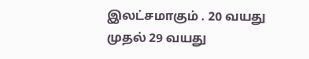இலட்சமாகும் . 20 வயது முதல் 29 வயது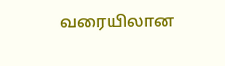வரையிலான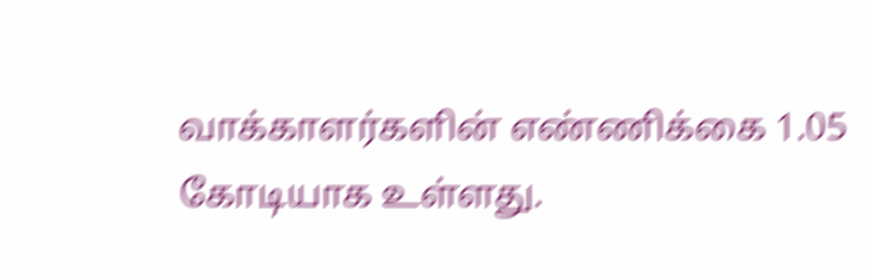வாக்காளர்களின் எண்ணிக்கை 1.05 கோடியாக உள்ளது.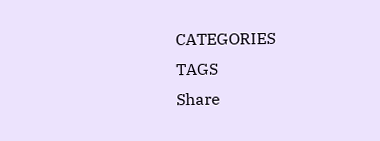CATEGORIES
TAGS
Share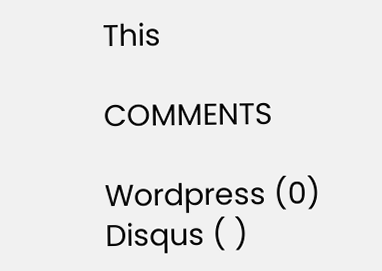This

COMMENTS

Wordpress (0)
Disqus ( )